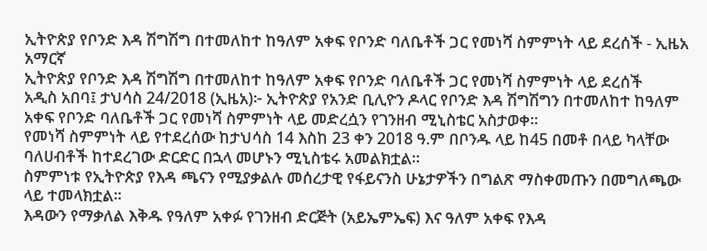ኢትዮጵያ የቦንድ እዳ ሽግሽግ በተመለከተ ከዓለም አቀፍ የቦንድ ባለቤቶች ጋር የመነሻ ስምምነት ላይ ደረሰች - ኢዜአ አማርኛ
ኢትዮጵያ የቦንድ እዳ ሽግሽግ በተመለከተ ከዓለም አቀፍ የቦንድ ባለቤቶች ጋር የመነሻ ስምምነት ላይ ደረሰች
አዲስ አበባ፤ ታህሳስ 24/2018 (ኢዜአ)፦ ኢትዮጵያ የአንድ ቢሊዮን ዶላር የቦንድ እዳ ሽግሽግን በተመለከተ ከዓለም አቀፍ የቦንድ ባለቤቶች ጋር የመነሻ ስምምነት ላይ መድረሷን የገንዘብ ሚኒስቴር አስታወቀ።
የመነሻ ስምምነት ላይ የተደረሰው ከታህሳስ 14 እስከ 23 ቀን 2018 ዓ.ም በቦንዱ ላይ ከ45 በመቶ በላይ ካላቸው ባለሀብቶች ከተደረገው ድርድር በኋላ መሆኑን ሚኒስቴሩ አመልክቷል።
ስምምነቱ የኢትዮጵያ የእዳ ጫናን የሚያቃልሉ መሰረታዊ የፋይናንስ ሁኔታዎችን በግልጽ ማስቀመጡን በመግለጫው ላይ ተመላክቷል።
እዳውን የማቃለል እቅዱ የዓለም አቀፉ የገንዘብ ድርጅት (አይኤምኤፍ) እና ዓለም አቀፍ የእዳ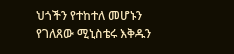ህጎችን የተከተለ መሆኑን የገለጸው ሚኒስቴሩ እቅዱን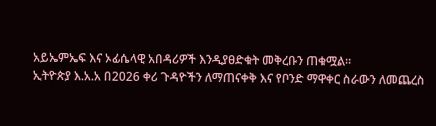አይኤምኤፍ እና ኦፊሴላዊ አበዳሪዎች እንዲያፀድቁት መቅረቡን ጠቁሟል።
ኢትዮጵያ እ.አ.አ በ2026 ቀሪ ጉዳዮችን ለማጠናቀቅ እና የቦንድ ማዋቀር ስራውን ለመጨረስ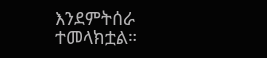እንደምትሰራ ተመላክቷል።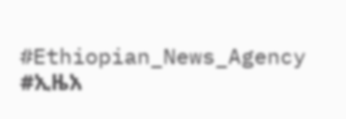#Ethiopian_News_Agency #ኢዜአ